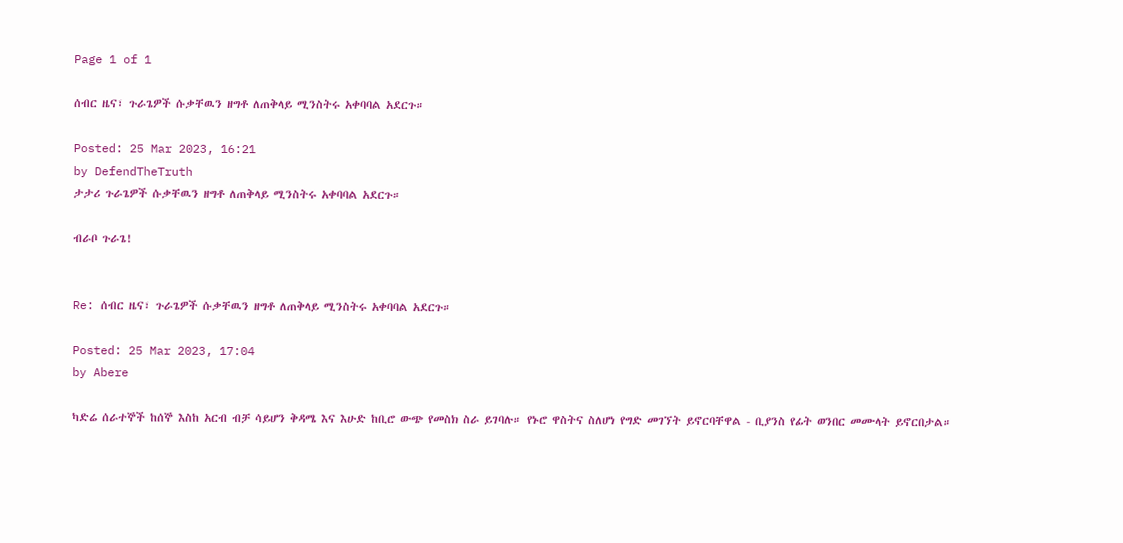Page 1 of 1

ሰብር ዜና፣ ጉራጌዎች ሱቃቸዉን ዘግቶ ለጠቅላይ ሚንስትሩ አቀባባል አደርጉ።

Posted: 25 Mar 2023, 16:21
by DefendTheTruth
ታታሪ ጉራጌዎች ሱቃቸዉን ዘግቶ ለጠቅላይ ሚንስትሩ አቀባባል አደርጉ።

ብራቦ ጉራጌ!


Re: ሰብር ዜና፣ ጉራጌዎች ሱቃቸዉን ዘግቶ ለጠቅላይ ሚንስትሩ አቀባባል አደርጉ።

Posted: 25 Mar 2023, 17:04
by Abere

ካድሬ ሰራተኞች ከሰኞ እስከ አርብ ብቻ ሳይሆን ቅዳሜ እና እሁድ ከቢሮ ውጭ የመስክ ስራ ይገባሉ። የኑሮ ዋስትና ስለሆነ የግድ መገኘት ይኖርባቸዋል - ቢያንስ የፊት ወንበር መሙላት ይኖርበታል።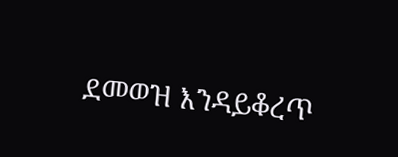ደመወዝ እንዳይቆረጥ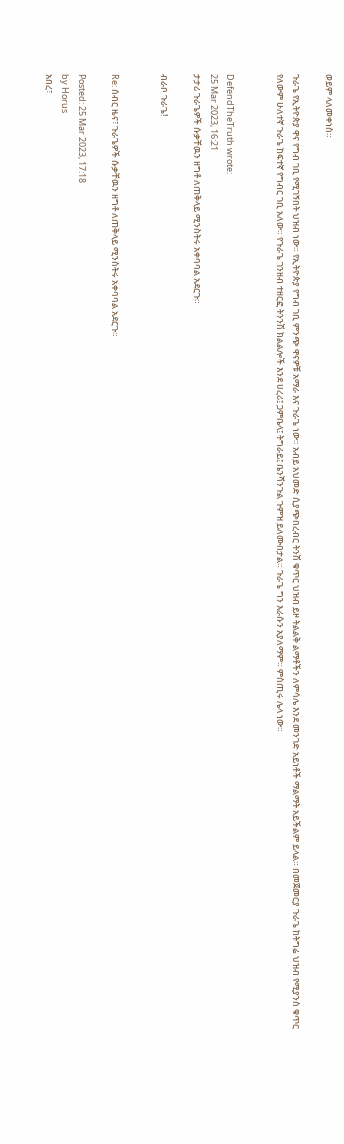ወይም ላለመቀነስ።

ጉራጌ የኢትዮጵያ ዋና የግብ ገቢ የሚገኝበት ህዝብ ነው። የኢትዮጵያ የግብ ገቢ ምንጭ ዋናዎቹ አማራ እና ጉራጌ ነው። አብይ አህመድ ሲያጭበረብር ትንሽ ቁጥር ህዝብ ይዞ ትልልቅ ልማቶችን ለምሳሌ እንደ መንገድ አይነቶች ማልማት አይችልም ይላል። በመጀመርያ ጉራጌ ከትግሬ ህዝብ የሚያንስ ቁጥር የለውም ሁለተኛ ጉራጌ ከፍተኛ የግብር ገቢ አለው። የጉራጌ ገንዘብ ተዘርፎ ትንንሽ ክልልሎች እንደ ሀረሪ፤ ጋምቤላ፤ ትግራይ፤ ቤንሻንጉል ጉምዝ ይለሙበታል። ጉራጌ ግን እራሱን አያለማም። ምስጢሩ ሌላ ነው።


DefendTheTruth wrote:
25 Mar 2023, 16:21
ታታሪ ጉራጌዎች ሱቃቸዉን ዘግቶ ለጠቅላይ ሚንስትሩ አቀባባል አደርጉ።

ብራቦ ጉራጌ!


Re: ሰብር ዜና፣ ጉራጌዎች ሱቃቸዉን ዘግቶ ለጠቅላይ ሚንስትሩ አቀባባል አደርጉ።

Posted: 25 Mar 2023, 17:18
by Horus
አበረ፣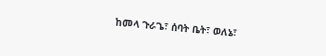ከመላ ጉራጌ፣ ሰባት ቤት፣ ወለኔ፣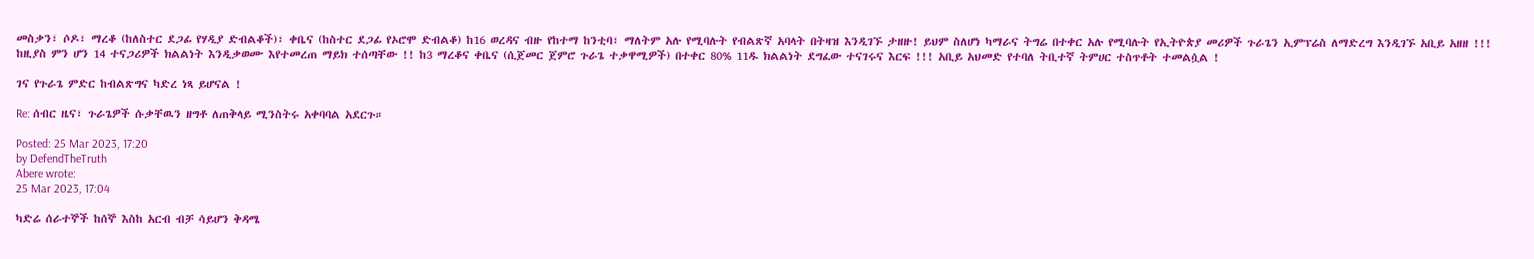መስቃን፣ ሶዶ፣ ማረቆ (ከለስተር ደጋፊ የሃዲያ ድብልቆች)፣ ቀቤና (ከስተር ደጋፊ የኦሮሞ ድብልቆ) ከ16 ወረዳና ብዙ የከተማ ከንቲባ፣ ማለትም አሉ የሚባሉት የብልጽኛ አባላት በትዛዝ እንዲገኙ ታዘዙ! ይህም ስለሆነ ካማራና ትግሬ በተቀር አሉ የሚባሉት የኢትዮጵያ መሪዎች ጉራጌን ኢምፕሬስ ለማድረግ እንዲገኙ አቢይ አዘዘ !!! ከዚያስ ምን ሆን 14 ተናጋሪዎች ክልልነት እንዲቃወሙ እየተመረጠ ማይክ ተሰጣቸው !! ከ3 ማረቆና ቀቤና (ሲጀመር ጀምሮ ጉራጌ ተቃዋሚዎች) በተቀር 80% 11ዱ ክልልነት ደግፈው ተናገሩና እርፍ !!! አቢይ አህመድ የተባለ ትቢተኛ ትምሀር ተስጥቶት ተመልሷል !

ገና የጉራጌ ምድር ከብልጽግና ካድረ ነጻ ይሆናል !

Re: ሰብር ዜና፣ ጉራጌዎች ሱቃቸዉን ዘግቶ ለጠቅላይ ሚንስትሩ አቀባባል አደርጉ።

Posted: 25 Mar 2023, 17:20
by DefendTheTruth
Abere wrote:
25 Mar 2023, 17:04

ካድሬ ሰራተኞች ከሰኞ እስከ አርብ ብቻ ሳይሆን ቅዳሜ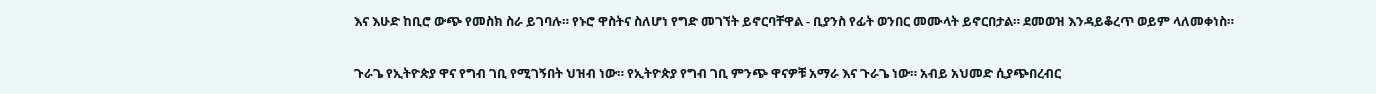እና እሁድ ከቢሮ ውጭ የመስክ ስራ ይገባሉ። የኑሮ ዋስትና ስለሆነ የግድ መገኘት ይኖርባቸዋል - ቢያንስ የፊት ወንበር መሙላት ይኖርበታል። ደመወዝ እንዳይቆረጥ ወይም ላለመቀነስ።

ጉራጌ የኢትዮጵያ ዋና የግብ ገቢ የሚገኝበት ህዝብ ነው። የኢትዮጵያ የግብ ገቢ ምንጭ ዋናዎቹ አማራ እና ጉራጌ ነው። አብይ አህመድ ሲያጭበረብር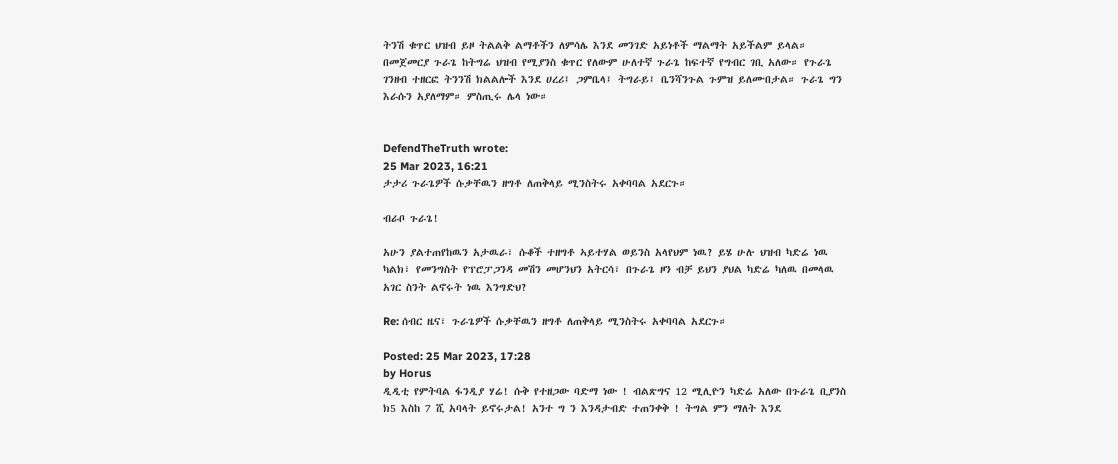ትንሽ ቁጥር ህዝብ ይዞ ትልልቅ ልማቶችን ለምሳሌ እንደ መንገድ አይነቶች ማልማት አይችልም ይላል። በመጀመርያ ጉራጌ ከትግሬ ህዝብ የሚያንስ ቁጥር የለውም ሁለተኛ ጉራጌ ከፍተኛ የግብር ገቢ አለው። የጉራጌ ገንዘብ ተዘርፎ ትንንሽ ክልልሎች እንደ ሀረሪ፤ ጋምቤላ፤ ትግራይ፤ ቤንሻንጉል ጉምዝ ይለሙበታል። ጉራጌ ግን እራሱን አያለማም። ምስጢሩ ሌላ ነው።


DefendTheTruth wrote:
25 Mar 2023, 16:21
ታታሪ ጉራጌዎች ሱቃቸዉን ዘግቶ ለጠቅላይ ሚንስትሩ አቀባባል አደርጉ።

ብራቦ ጉራጌ!

አሁን ያልተጠየከዉን አታዉራ፣ ሱቆች ተዘግቶ ኣይተሃል ወይንስ አላየህም ነዉ? ይሄ ሁሉ ህዝብ ካድሬ ነዉ ካልክ፣ የመንግስት የፕሮፓጋንዳ መሽን መሆንህን አትርሳ፣ በጉራጌ ዞን ብቻ ይህን ያህል ካድሬ ካለዉ በመላዉ አገር ስንት ልኖሩት ነዉ እንግድህ?

Re: ሰብር ዜና፣ ጉራጌዎች ሱቃቸዉን ዘግቶ ለጠቅላይ ሚንስትሩ አቀባባል አደርጉ።

Posted: 25 Mar 2023, 17:28
by Horus
ዲዲቲ የምትባል ፋንዲያ ሃሬ! ሱቅ የተዘጋው ባድማ ነው ! ብልጽግና 12 ሚሊዮን ካድሬ አለው በጉራጌ ቢያንስ ክ5 እስከ 7 ሺ አባላት ይኖሩታል! አንተ ግ ን እንዳታብድ ተጠንቀቅ ! ትግል ምን ማለት እንደ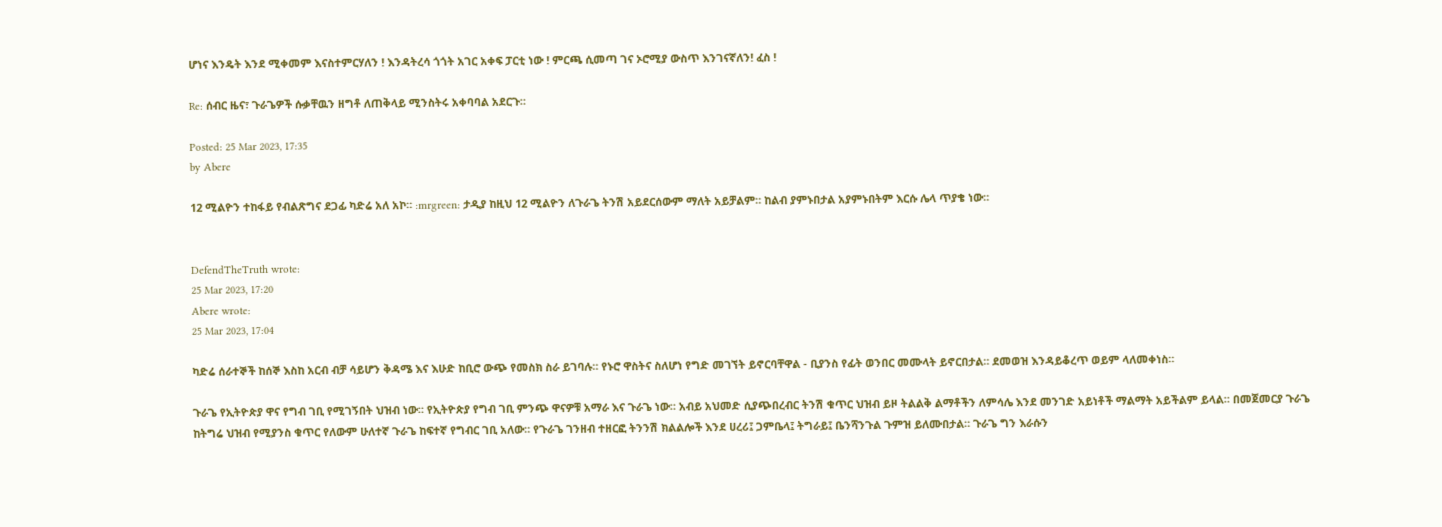ሆነና እንዴት እንደ ሚቀመም እናስተምርሃለን ! እንዳትረሳ ጎጎት አገር አቀፍ ፓርቲ ነው ! ምርጫ ሲመጣ ገና ኦሮሚያ ውስጥ እንገናኛለን! ፈስ !

Re: ሰብር ዜና፣ ጉራጌዎች ሱቃቸዉን ዘግቶ ለጠቅላይ ሚንስትሩ አቀባባል አደርጉ።

Posted: 25 Mar 2023, 17:35
by Abere

12 ሚልዮን ተከፋይ የብልጽግና ደጋፊ ካድሬ አለ አኮ። :mrgreen: ታዲያ ከዚህ 12 ሚልዮን ለጉራጌ ትንሽ አይደርሰውም ማለት አይቻልም። ከልብ ያምኑበታል አያምኑበትም እርሱ ሌላ ጥያቄ ነው።


DefendTheTruth wrote:
25 Mar 2023, 17:20
Abere wrote:
25 Mar 2023, 17:04

ካድሬ ሰራተኞች ከሰኞ እስከ አርብ ብቻ ሳይሆን ቅዳሜ እና እሁድ ከቢሮ ውጭ የመስክ ስራ ይገባሉ። የኑሮ ዋስትና ስለሆነ የግድ መገኘት ይኖርባቸዋል - ቢያንስ የፊት ወንበር መሙላት ይኖርበታል። ደመወዝ እንዳይቆረጥ ወይም ላለመቀነስ።

ጉራጌ የኢትዮጵያ ዋና የግብ ገቢ የሚገኝበት ህዝብ ነው። የኢትዮጵያ የግብ ገቢ ምንጭ ዋናዎቹ አማራ እና ጉራጌ ነው። አብይ አህመድ ሲያጭበረብር ትንሽ ቁጥር ህዝብ ይዞ ትልልቅ ልማቶችን ለምሳሌ እንደ መንገድ አይነቶች ማልማት አይችልም ይላል። በመጀመርያ ጉራጌ ከትግሬ ህዝብ የሚያንስ ቁጥር የለውም ሁለተኛ ጉራጌ ከፍተኛ የግብር ገቢ አለው። የጉራጌ ገንዘብ ተዘርፎ ትንንሽ ክልልሎች እንደ ሀረሪ፤ ጋምቤላ፤ ትግራይ፤ ቤንሻንጉል ጉምዝ ይለሙበታል። ጉራጌ ግን እራሱን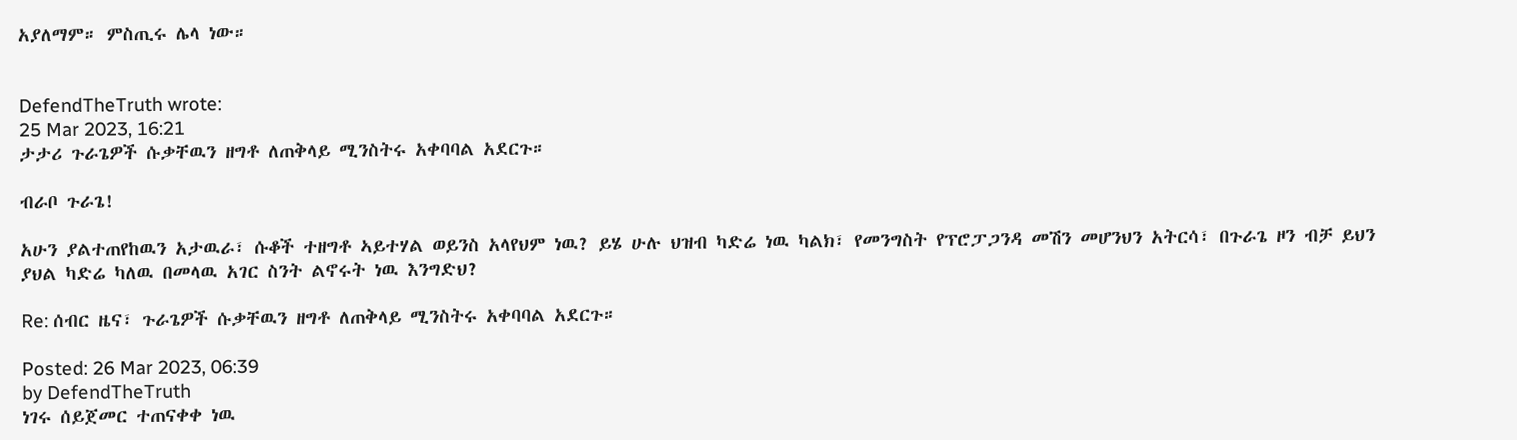አያለማም። ምስጢሩ ሌላ ነው።


DefendTheTruth wrote:
25 Mar 2023, 16:21
ታታሪ ጉራጌዎች ሱቃቸዉን ዘግቶ ለጠቅላይ ሚንስትሩ አቀባባል አደርጉ።

ብራቦ ጉራጌ!

አሁን ያልተጠየከዉን አታዉራ፣ ሱቆች ተዘግቶ ኣይተሃል ወይንስ አላየህም ነዉ? ይሄ ሁሉ ህዝብ ካድሬ ነዉ ካልክ፣ የመንግስት የፕሮፓጋንዳ መሽን መሆንህን አትርሳ፣ በጉራጌ ዞን ብቻ ይህን ያህል ካድሬ ካለዉ በመላዉ አገር ስንት ልኖሩት ነዉ እንግድህ?

Re: ሰብር ዜና፣ ጉራጌዎች ሱቃቸዉን ዘግቶ ለጠቅላይ ሚንስትሩ አቀባባል አደርጉ።

Posted: 26 Mar 2023, 06:39
by DefendTheTruth
ነገሩ ሰይጀመር ተጠናቀቀ ነዉ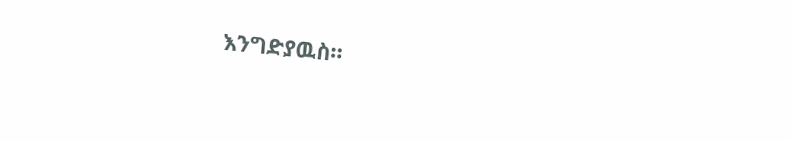እንግድያዉስ።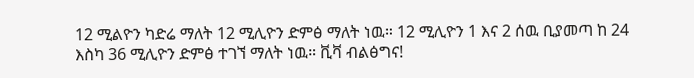12 ሚልዮን ካድሬ ማለት 12 ሚሊዮን ድምፅ ማለት ነዉ። 12 ሚሊዮን 1 እና 2 ሰዉ ቢያመጣ ከ 24 እስካ 36 ሚሊዮን ድምፅ ተገኘ ማለት ነዉ። ቪቫ ብልፅግና!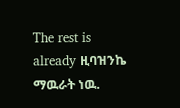The rest is already ዚባዝንኬ ማዉራት ነዉ.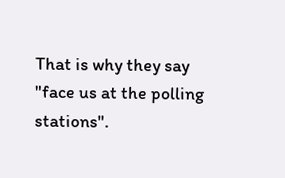That is why they say "face us at the polling stations".